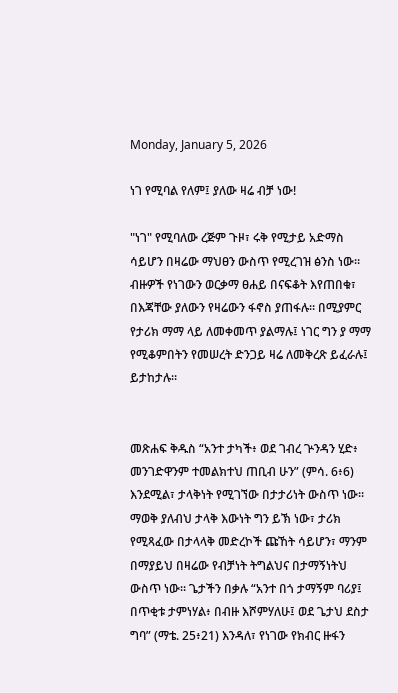Monday, January 5, 2026

ነገ የሚባል የለም፤ ያለው ዛሬ ብቻ ነው!

"ነገ" የሚባለው ረጅም ጉዞ፣ ሩቅ የሚታይ አድማስ ሳይሆን በዛሬው ማህፀን ውስጥ የሚረገዝ ፅንስ ነው። ብዙዎች የነገውን ወርቃማ ፀሐይ በናፍቆት እየጠበቁ፣ በእጃቸው ያለውን የዛሬውን ፋኖስ ያጠፋሉ። በሚያምር የታሪክ ማማ ላይ ለመቀመጥ ያልማሉ፤ ነገር ግን ያ ማማ የሚቆምበትን የመሠረት ድንጋይ ዛሬ ለመቅረጽ ይፈራሉ፤ ይታከታሉ።


መጽሐፍ ቅዱስ “አንተ ታካች፥ ወደ ገብረ ጕንዳን ሂድ፥ መንገድዋንም ተመልክተህ ጠቢብ ሁን” (ምሳ. 6፥6) እንደሚል፣ ታላቅነት የሚገኘው በታታሪነት ውስጥ ነው። ማወቅ ያለብህ ታላቅ እውነት ግን ይኽ ነው፣ ታሪክ የሚጻፈው በታላላቅ መድረኮች ጩኸት ሳይሆን፣ ማንም በማያይህ በዛሬው የብቻነት ትግልህና በታማኝነትህ ውስጥ ነው። ጌታችን በቃሉ “አንተ በጎ ታማኝም ባሪያ፤ በጥቂቱ ታምነሃል፥ በብዙ እሾምሃለሁ፤ ወደ ጌታህ ደስታ ግባ” (ማቴ. 25፥21) እንዳለ፣ የነገው የክብር ዙፋን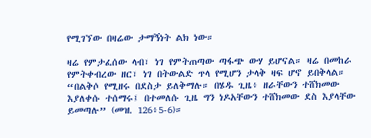የሚገኘው በዛሬው ታማኝነት ልክ ነው።

ዛሬ የምታፈሰው ላብ፣ ነገ የምትጠጣው ጣፋጭ ውሃ ይሆናል። ዛሬ በመከራ የምትቀብረው ዘር፣ ነገ በትውልድ ጥላ የሚሆን ታላቅ ዛፍ ሆኖ ይበቅላል። “በልቅሶ የሚዘሩ በደስታ ይለቅማሉ። በሄዱ ጊዜ፥ ዘራቸውን ተሸክመው እያለቀሱ ተሰማሩ፤ በተመለሱ ጊዜ ግን ነዶአቸውን ተሸክመው ደስ እያላቸው ይመጣሉ” (መዝ. 126፥5-6)።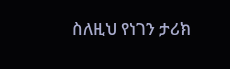ስለዚህ የነገን ታሪክ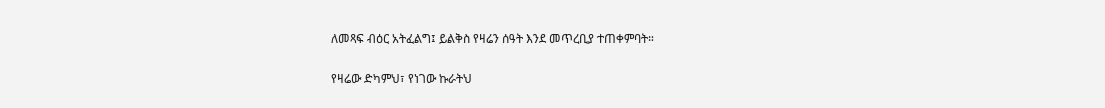ለመጻፍ ብዕር አትፈልግ፤ ይልቅስ የዛሬን ሰዓት እንደ መጥረቢያ ተጠቀምባት።

የዛሬው ድካምህ፣ የነገው ኩራትህ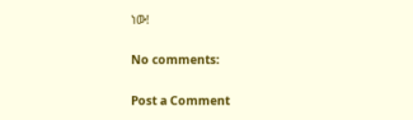ነው!

No comments:

Post a Comment